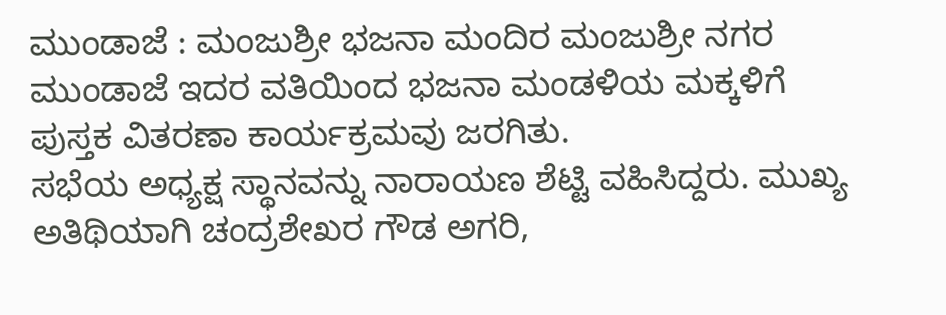ಮುಂಡಾಜೆ : ಮಂಜುಶ್ರೀ ಭಜನಾ ಮಂದಿರ ಮಂಜುಶ್ರೀ ನಗರ ಮುಂಡಾಜೆ ಇದರ ವತಿಯಿಂದ ಭಜನಾ ಮಂಡಳಿಯ ಮಕ್ಕಳಿಗೆ ಪುಸ್ತಕ ವಿತರಣಾ ಕಾರ್ಯಕ್ರಮವು ಜರಗಿತು.
ಸಭೆಯ ಅಧ್ಯಕ್ಷ ಸ್ಥಾನವನ್ನು ನಾರಾಯಣ ಶೆಟ್ಟಿ ವಹಿಸಿದ್ದರು. ಮುಖ್ಯ ಅತಿಥಿಯಾಗಿ ಚಂದ್ರಶೇಖರ ಗೌಡ ಅಗರಿ,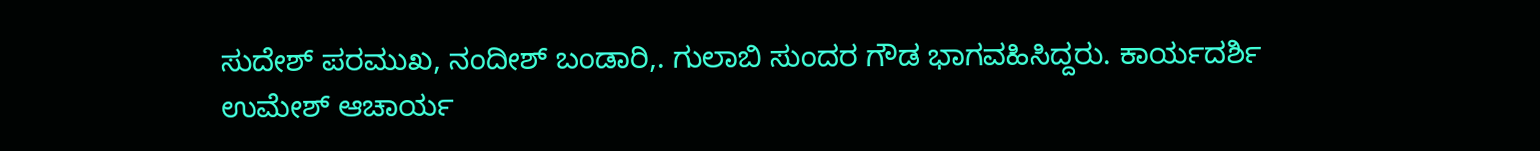ಸುದೇಶ್ ಪರಮುಖ, ನಂದೀಶ್ ಬಂಡಾರಿ,. ಗುಲಾಬಿ ಸುಂದರ ಗೌಡ ಭಾಗವಹಿಸಿದ್ದರು. ಕಾರ್ಯದರ್ಶಿ ಉಮೇಶ್ ಆಚಾರ್ಯ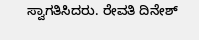ಸ್ವಾಗತಿಸಿದರು. ರೇವತಿ ದಿನೇಶ್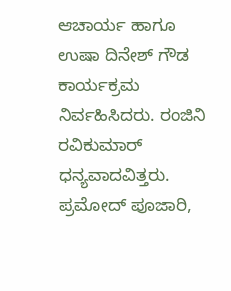ಆಚಾರ್ಯ ಹಾಗೂ ಉಷಾ ದಿನೇಶ್ ಗೌಡ ಕಾರ್ಯಕ್ರಮ ನಿರ್ವಹಿಸಿದರು. ರಂಜಿನಿ ರವಿಕುಮಾರ್ ಧನ್ಯವಾದವಿತ್ತರು. ಪ್ರಮೋದ್ ಪೂಜಾರಿ,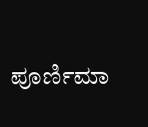ಪೂರ್ಣಿಮಾ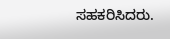ಸಹಕರಿಸಿದರು.